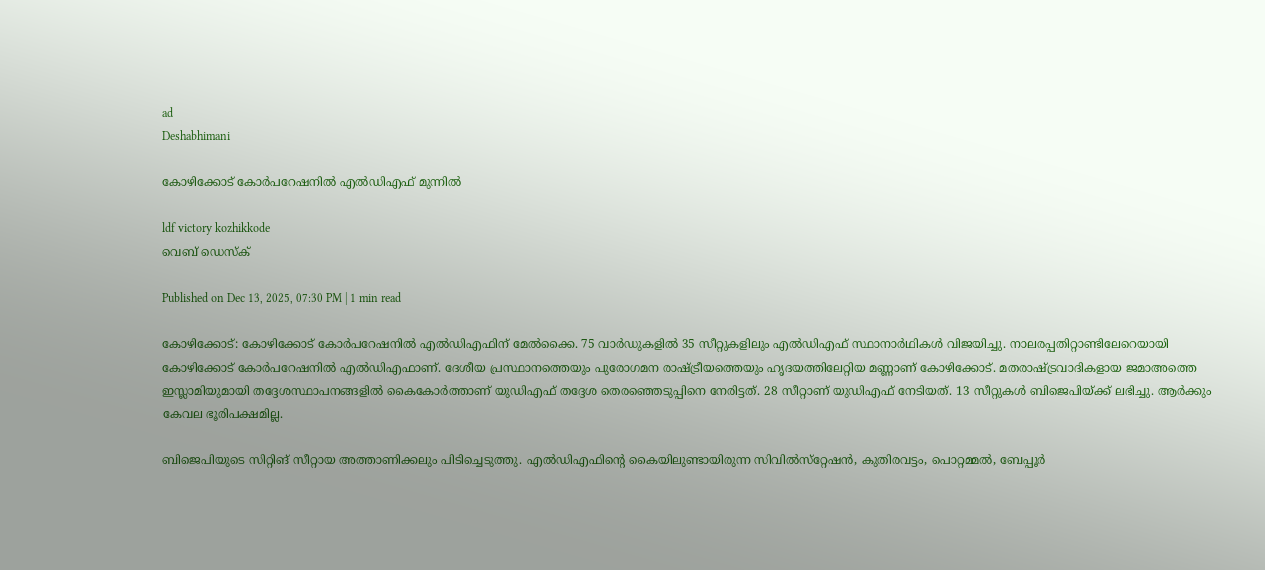ad
Deshabhimani

കോഴിക്കോട് കോർപറേഷനിൽ എൽഡിഎഫ്‌ മുന്നിൽ

ldf victory kozhikkode
വെബ് ഡെസ്ക്

Published on Dec 13, 2025, 07:30 PM | 1 min read

കോഴിക്കോട്: കോഴിക്കോട് കോർപറേഷനിൽ എൽഡിഎഫിന് മേൽക്കൈ. 75 വാർഡുകളിൽ 35 സീറ്റുകളിലും എൽഡിഎഫ് സ്ഥാനാർഥികൾ വിജയിച്ചു. നാലരപ്പതിറ്റാണ്ടിലേറെയായി കോഴിക്കോട്‌ കോർപറേഷനിൽ എൽഡിഎഫാണ്‌. ദേശീയ പ്രസ്ഥാനത്തെയും പുരോഗമന രാഷ്‌ട്രീയത്തെയും ഹൃദയത്തിലേറ്റിയ മണ്ണാണ്‌ കോഴിക്കോട്. മതരാഷ്‌ട്രവാദികളായ ജമാഅത്തെ ഇസ്ലാമിയുമായി തദ്ദേശസ്ഥാപനങ്ങളിൽ കൈകോർത്താണ് യുഡിഎഫ് തദ്ദേശ തെരഞ്ഞെടുപ്പിനെ നേരിട്ടത്. 28 സീറ്റാണ് യുഡിഎഫ്‌ നേടിയത്. 13 സീറ്റുകൾ ബിജെപിയ്ക്ക് ലഭിച്ചു. ആർക്കും കേവല ഭൂരിപക്ഷമില്ല.

ബിജെപിയുടെ സിറ്റിങ്‌ സീറ്റായ അത്താണിക്കലും പിടിച്ചെടുത്തു. എൽഡിഎഫിന്റെ കൈയിലുണ്ടായിരുന്ന സിവിൽസ്‌റ്റേഷൻ, കുതിരവട്ടം, പൊറ്റമ്മൽ, ബേപ്പൂർ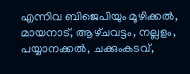എന്നിവ ബിജെപിയും മൂഴിക്കൽ, മായനാട്‌, ആഴ്‌ചവട്ടം, നല്ലളം, പയ്യാനക്കൽ, ചക്കുംകടവ്‌,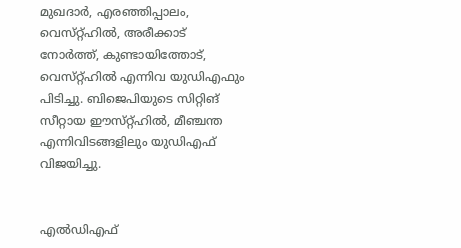മുഖദാർ, എരഞ്ഞിപ്പാലം, വെസ്‌റ്റ്‌ഹിൽ, അരീക്കാട്‌ നോർത്ത്‌, കുണ്ടായിത്തോട്‌, വെസ്‌റ്റ്‌ഹിൽ എന്നിവ യുഡിഎഫും പിടിച്ചു. ബിജെപിയുടെ സിറ്റിങ്‌ സീറ്റായ ഇ‍ൗസ്‌റ്റ്‌ഹിൽ, മീഞ്ചന്ത എന്നിവിടങ്ങളിലും യുഡിഎഫ്‌ വിജയിച്ചു.


എൽഡിഎഫ്‌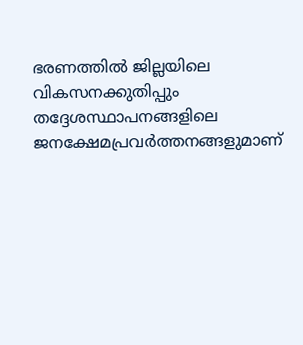ഭരണത്തിൽ ജില്ലയിലെ വികസനക്കുതിപ്പും തദ്ദേശസ്ഥാപനങ്ങളിലെ ജനക്ഷേമപ്രവർത്തനങ്ങളുമാണ്‌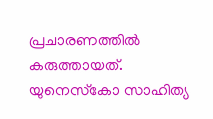പ്രചാരണത്തിൽ കരുത്തായത്‌. യുനെസ്‌കോ സാഹിത്യ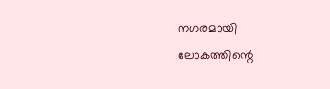നഗരമായി ലോകത്തിന്റെ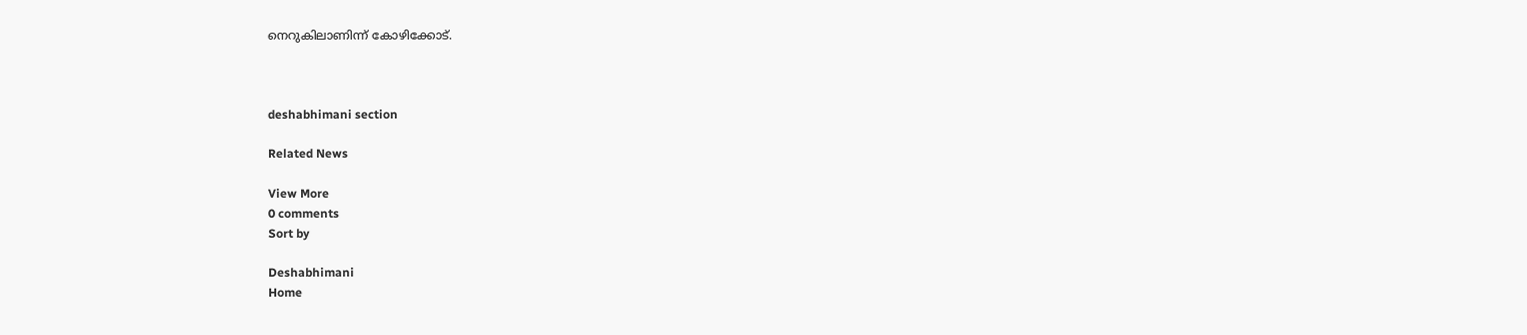നെറുകിലാണിന്ന്‌ കോഴിക്കോട്‌.



deshabhimani section

Related News

View More
0 comments
Sort by

Deshabhimani
Home